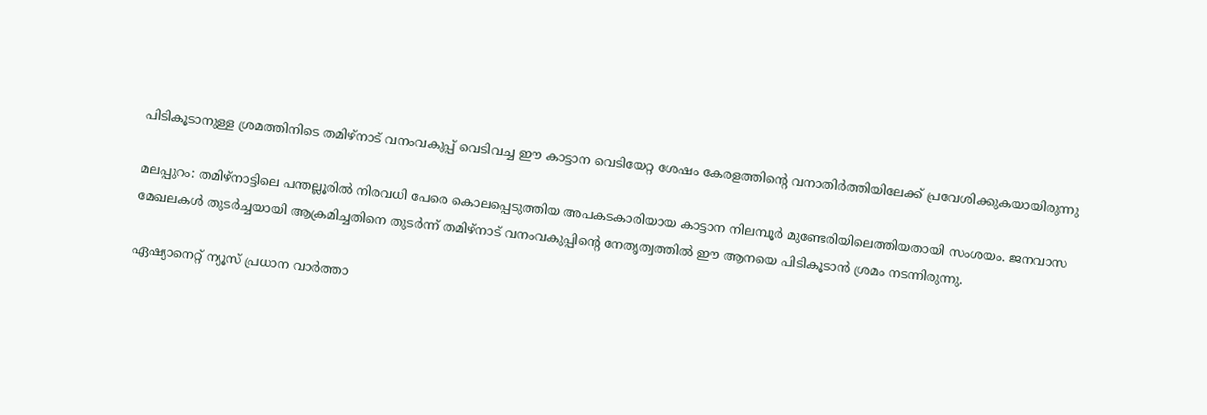പിടികൂടാനുള്ള ശ്രമത്തിനിടെ തമിഴ്നാട് വനംവകുപ്പ് വെടിവച്ച ഈ കാട്ടാന വെടിയേറ്റ ശേഷം കേരളത്തിൻ്റെ വനാത‍ിര്‍ത്തിയിലേക്ക് പ്രവേശിക്കുകയായിരുന്നു

മലപ്പുറം: തമിഴ്‌നാട്ടിലെ പന്തല്ലൂരില്‍ നിരവധി പേരെ കൊലപ്പെടുത്തിയ അപകടകാരിയായ കാട്ടാന നിലമ്പൂര്‍ മുണ്ടേരിയിലെത്തിയതായി സംശയം. ജനവാസ മേഖലകൾ തുടര്‍ച്ചയായി ആക്രമിച്ചതിനെ തുടര്‍ന്ന് തമിഴ്നാട് വനംവകുപ്പിൻ്റെ നേതൃത്വത്തിൽ ഈ ആനയെ പിടികൂടാൻ ശ്രമം നടന്നിരുന്നു.

ഏഷ്യാനെറ്റ് ന്യൂസ് പ്രധാന വാർത്താ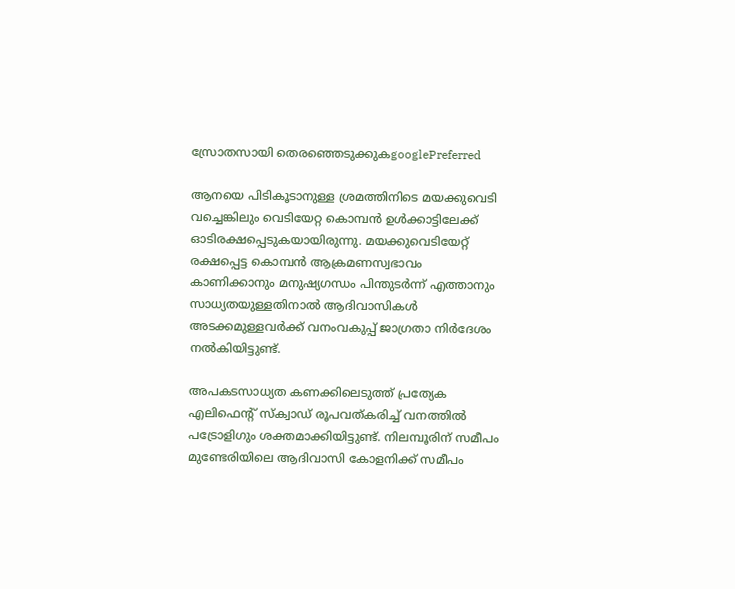സ്രോതസായി തെരഞ്ഞെടുക്കുകgooglePreferred

ആനയെ പിടികൂടാനുള്ള ശ്രമത്തിനിടെ മയക്കുവെടി വച്ചെങ്കിലും വെടിയേറ്റ കൊമ്പൻ ഉൾക്കാട്ടിലേക്ക് ഓടിരക്ഷപ്പെടുകയായിരുന്നു. മയക്കുവെടിയേറ്റ് രക്ഷപ്പെട്ട കൊമ്പൻ ആക്രമണസ്വഭാവം കാണിക്കാനും മനുഷ്യഗന്ധം പിന്തുട‍ര്‍ന്ന് എത്താനും സാധ്യതയുള്ളതിനാൽ ആദിവാസികൾ അടക്കമുള്ളവര്‍ക്ക് വനംവകുപ്പ് ജാഗ്രതാ നിര്‍ദേശം നൽകിയിട്ടുണ്ട്.

അപകടസാധ്യത കണക്കിലെടുത്ത് പ്രത്യേക എലിഫെന്റ് സ്‌ക്വാഡ് രൂപവത്കരിച്ച് വനത്തില്‍ പട്രോളിഗും ശക്തമാക്കിയിട്ടുണ്ട്. നിലമ്പൂരിന് സമീപം മുണ്ടേരിയിലെ ആദിവാസി കോളനിക്ക് സമീപം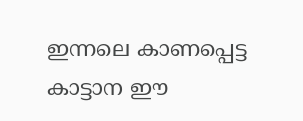ഇന്നലെ കാണപ്പെട്ട കാട്ടാന ഈ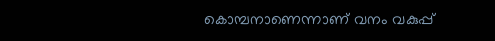കൊമ്പനാണെന്നാണ് വനം വകുപ്പ്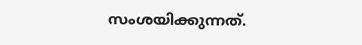സംശയിക്കുന്നത്.